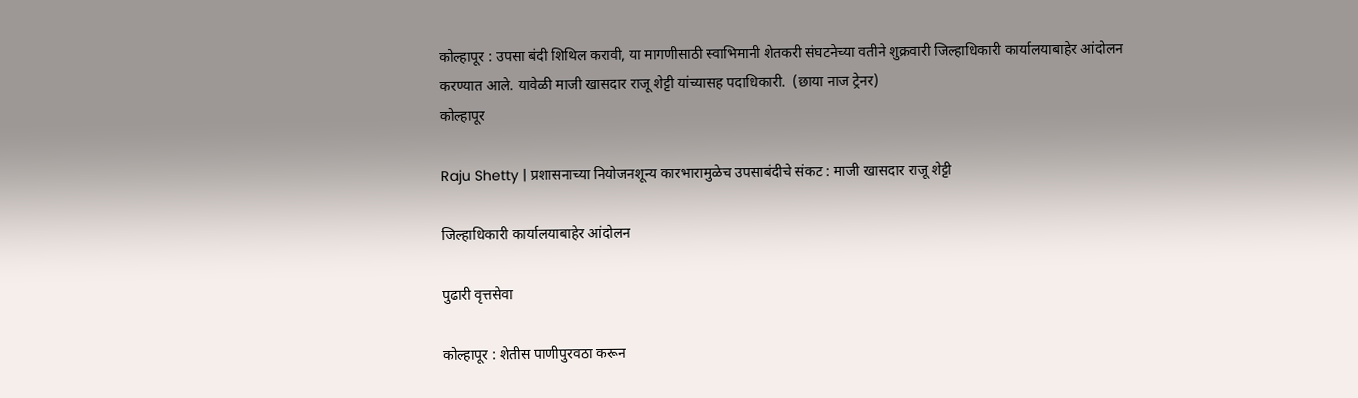कोल्हापूर : उपसा बंदी शिथिल करावी, या मागणीसाठी स्वाभिमानी शेतकरी संघटनेच्या वतीने शुक्रवारी जिल्हाधिकारी कार्यालयाबाहेर आंदोलन करण्यात आले. यावेळी माजी खासदार राजू शेट्टी यांच्यासह पदाधिकारी.  (छाया नाज ट्रेनर)
कोल्हापूर

Raju Shetty | प्रशासनाच्या नियोजनशून्य कारभारामुळेच उपसाबंदीचे संकट : माजी खासदार राजू शेट्टी

जिल्हाधिकारी कार्यालयाबाहेर आंदोलन

पुढारी वृत्तसेवा

कोल्हापूर : शेतीस पाणीपुरवठा करून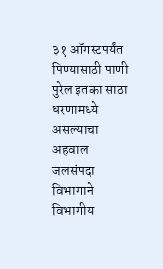३१ ऑगस्टपर्यंत पिण्यासाठी पाणी पुरेल इतका साठा धरणामध्ये असल्याचा अहवाल जलसंपदा विभागाने विभागीय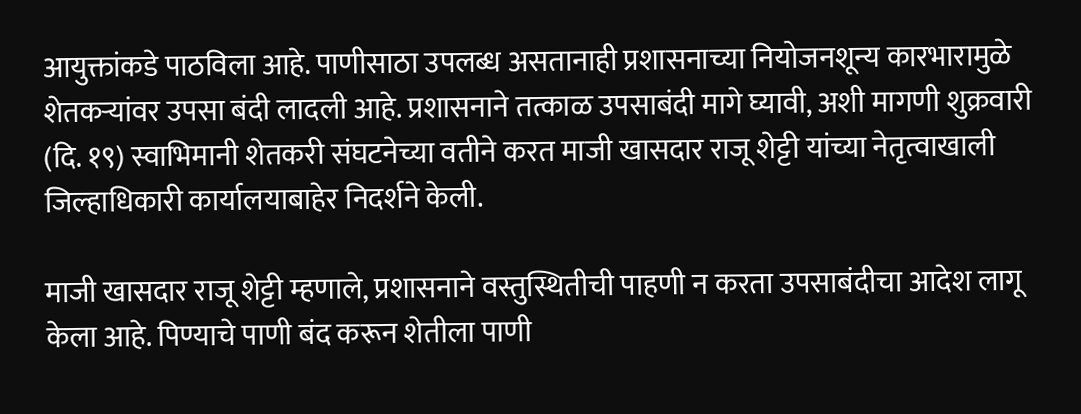आयुक्तांकडे पाठविला आहे. पाणीसाठा उपलब्ध असतानाही प्रशासनाच्या नियोजनशून्य कारभारामुळे शेतकऱ्यांवर उपसा बंदी लादली आहे. प्रशासनाने तत्काळ उपसाबंदी मागे घ्यावी, अशी मागणी शुक्रवारी (दि. १९) स्वाभिमानी शेतकरी संघटनेच्या वतीने करत माजी खासदार राजू शेट्टी यांच्या नेतृत्वाखाली जिल्हाधिकारी कार्यालयाबाहेर निदर्शने केली.

माजी खासदार राजू शेट्टी म्हणाले, प्रशासनाने वस्तुस्थितीची पाहणी न करता उपसाबंदीचा आदेश लागू केला आहे. पिण्याचे पाणी बंद करून शेतीला पाणी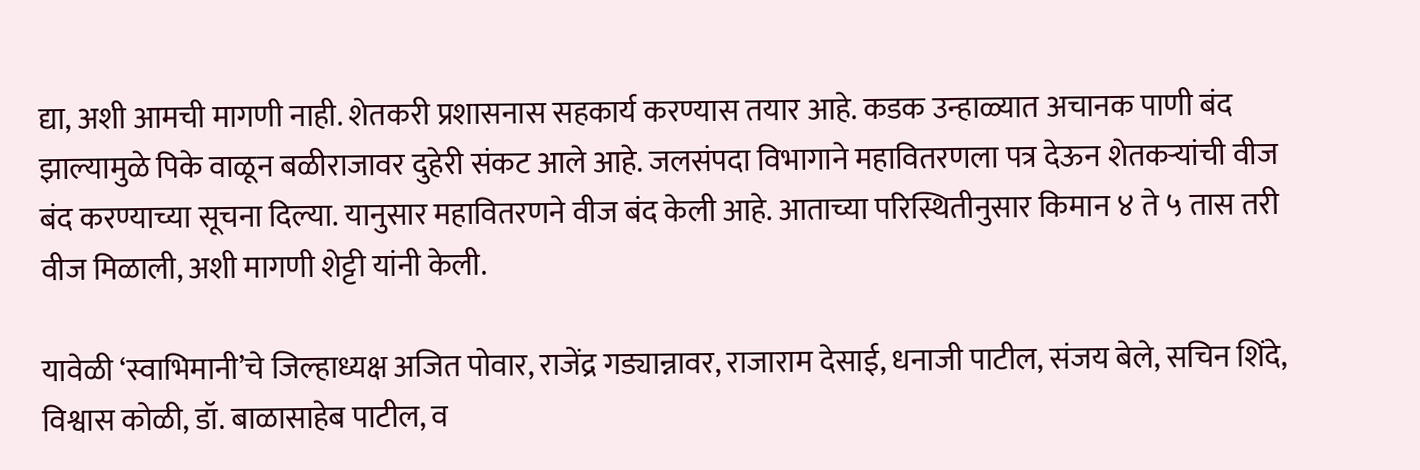द्या, अशी आमची मागणी नाही. शेतकरी प्रशासनास सहकार्य करण्यास तयार आहे. कडक उन्हाळ्यात अचानक पाणी बंद झाल्यामुळे पिके वाळून बळीराजावर दुहेरी संकट आले आहे. जलसंपदा विभागाने महावितरणला पत्र देऊन शेतकऱ्यांची वीज बंद करण्याच्या सूचना दिल्या. यानुसार महावितरणने वीज बंद केली आहे. आताच्या परिस्थितीनुसार किमान ४ ते ५ तास तरी वीज मिळाली, अशी मागणी शेट्टी यांनी केली.

यावेळी ‘स्वाभिमानी’चे जिल्हाध्यक्ष अजित पोवार, राजेंद्र गड्यान्नावर, राजाराम देसाई, धनाजी पाटील, संजय बेले, सचिन शिंदे, विश्वास कोळी, डॉ. बाळासाहेब पाटील, व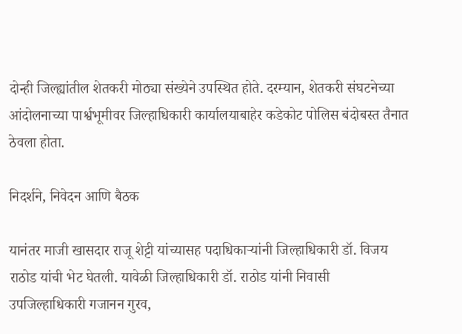दोन्ही जिल्ह्यांतील शेतकरी मोठ्या संख्येने उपस्थित होते. दरम्यान, शेतकरी संघटनेच्या आंदोलनाच्या पार्श्वभूमीवर जिल्हाधिकारी कार्यालयाबाहेर कडेकोट पोलिस बंदोबस्त तैनात ठेवला होता.

निदर्शने, निवेदन आणि बैठक

यानंतर माजी खासदार राजू शेट्टी यांच्यासह पदाधिकाऱ्यांनी जिल्हाधिकारी डॉ. विजय राठोड यांची भेट घेतली. यावेळी जिल्हाधिकारी डॉ. राठोड यांनी निवासी उपजिल्हाधिकारी गजानन गुरव,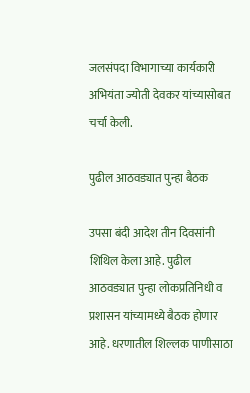जलसंपदा विभागाच्या कार्यकारी अभियंता ज्योती देवकर यांच्यासोबत चर्चा केली.

पुढील आठवड्यात पुन्हा बैठक

उपसा बंदी आदेश तीन दिवसांनी शिथिल केला आहे. पुढील आठवड्यात पुन्हा लोकप्रतिनिधी व प्रशासन यांच्यामध्ये बैठक होणार आहे. धरणातील शिल्लक पाणीसाठा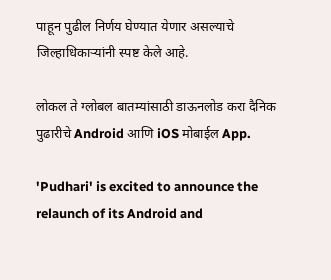पाहून पुढील निर्णय घेण्यात येणार असल्याचे जिल्हाधिकाऱ्यांनी स्पष्ट केले आहे.

लोकल ते ग्लोबल बातम्यांसाठी डाऊनलोड करा दैनिक पुढारीचे Android आणि iOS मोबाईल App.

'Pudhari' is excited to announce the relaunch of its Android and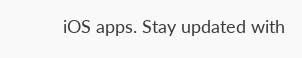iOS apps. Stay updated with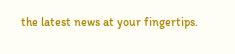the latest news at your fingertips.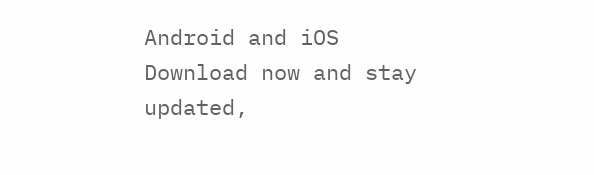Android and iOS Download now and stay updated,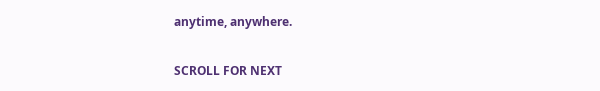anytime, anywhere.

SCROLL FOR NEXT